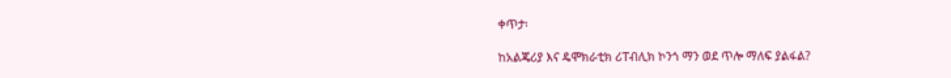ቀጥታ፡

ከአልጄሪያ እና ዴሞክራቲክ ሪፐብሊክ ኮንጎ ማን ወደ ጥሎ ማለፍ ያልፋል?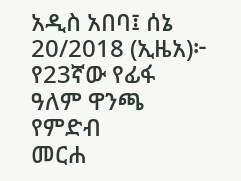አዲስ አበባ፤ ሰኔ 20/2018 (ኢዜአ)፦ የ23ኛው የፊፋ ዓለም ዋንጫ የምድብ
መርሐ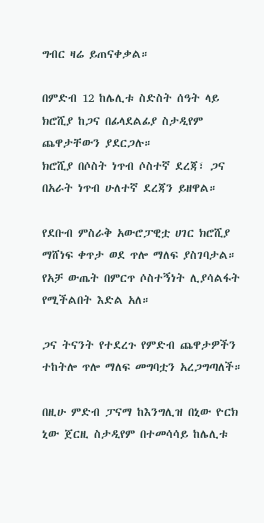ግብር ዛሬ ይጠናቀቃል።

በምድብ 12 ከሌሊቱ ስድስት ሰዓት ላይ ክሮሺያ ከጋና በፊላደልፊያ ስታዲየም ጨዋታቸውን ያደርጋሉ።
ክሮሺያ በሶስት ነጥብ ሶስተኛ ደረጃ፣ ጋና በአራት ነጥብ ሁለተኛ ደረጃን ይዘዋል።

የደቡብ ምስራቅ አውሮፓዊቷ ሀገር ክሮሺያ ማሸነፍ ቀጥታ ወደ ጥሎ ማለፍ ያስገባታል። የአቻ ውጤት በምርጥ ሶስተኝነት ሊያሳልፋት የሚችልበት እድል አለ።

ጋና ትናንት የተደረጉ የምድብ ጨዋታዎችን ተከትሎ ጥሎ ማለፍ መግባቷን አረጋግጣለች።

በዚሁ ምድብ ፓናማ ከእንግሊዝ በኒው ዮርክ ኒው ጀርዚ ስታዲየም በተመሳሳይ ከሌሊቱ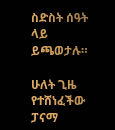ስድስት ሰዓት ላይ ይጫወታሉ።

ሁለት ጊዜ የተሸነፈችው ፓናማ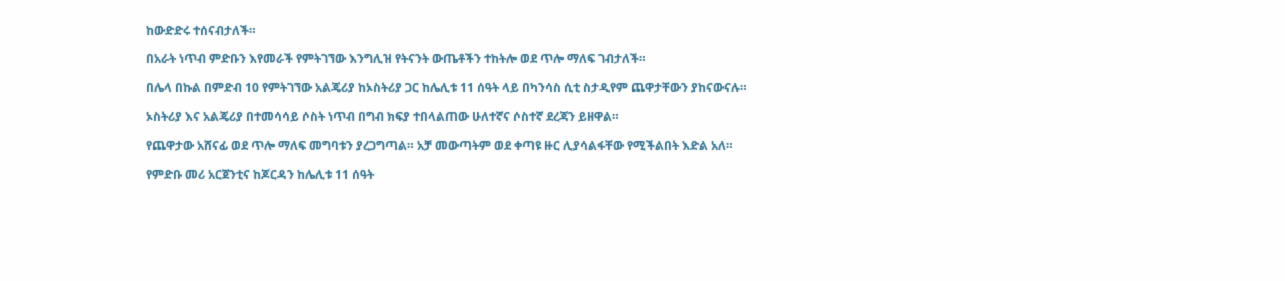ከውድድሩ ተሰናብታለች።

በአራት ነጥብ ምድቡን እየመራች የምትገኘው እንግሊዝ የትናንት ውጤቶችን ተከትሎ ወደ ጥሎ ማለፍ ገብታለች።

በሌላ በኩል በምድብ 10 የምትገኘው አልጄሪያ ከኦስትሪያ ጋር ከሌሊቱ 11 ሰዓት ላይ በካንሳስ ሲቲ ስታዲየም ጨዋታቸውን ያከናውናሉ።

ኦስትሪያ እና አልጄሪያ በተመሳሳይ ሶስት ነጥብ በግብ ክፍያ ተበላልጠው ሁለተኛና ሶስተኛ ደረጃን ይዘዋል።

የጨዋታው አሸናፊ ወደ ጥሎ ማለፍ መግባቱን ያረጋግጣል። አቻ መውጣትም ወደ ቀጣዩ ዙር ሊያሳልፋቸው የሚችልበት እድል አለ።

የምድቡ መሪ አርጀንቲና ከጆርዳን ከሌሊቱ 11 ሰዓት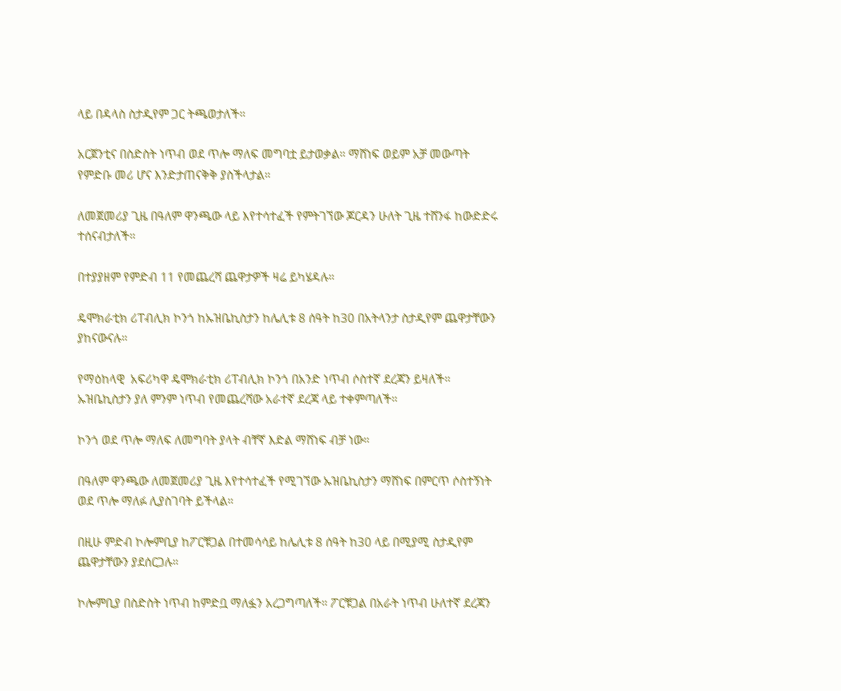ላይ በዳላስ ስታዲየም ጋር ትጫወታለች።

አርጀንቲና በስድስት ነጥብ ወደ ጥሎ ማለፍ መግባቷ ይታወቃል። ማሸነፍ ወይም አቻ መውጣት የምድቡ መሪ ሆና እንድታጠናቅቅ ያስችላታል።

ለመጀመሪያ ጊዜ በዓለም ዋንጫው ላይ እየተሳተፈች የምትገኘው ጆርዳን ሁለት ጊዜ ተሸንፋ ከውድድሩ ተሰናብታለች።

በተያያዘም የምድብ 11 የመጨረሻ ጨዋታዎች ዛሬ ይካሄዳሉ።

ዴሞክራቲክ ሪፐብሊክ ኮንጎ ከኡዝቤኪስታን ከሌሊቱ 8 ሰዓት ከ30 በአትላንታ ስታዲየም ጨዋታቸውን ያከናውናሉ።

የማዕከላዊ  አፍሪካዋ ዴሞክራቲክ ሪፐብሊክ ኮንጎ በአንድ ነጥብ ሶስተኛ ደረጃን ይዛለች።  ኡዝቤኪስታን ያለ ምንም ነጥብ የመጨረሻው አራተኛ ደረጃ ላይ ተቀምጣለች።

ኮንጎ ወደ ጥሎ ማለፍ ለመግባት ያላት ብቸኛ እድል ማሸነፍ ብቻ ነው።

በዓለም ዋንጫው ለመጀመሪያ ጊዜ እየተሳተፈች የሚገኘው ኡዝቤኪስታን ማሸነፍ በምርጥ ሶስተኝነት ወደ ጥሎ ማለፉ ሊያስገባት ይችላል።

በዚሁ ምድብ ኮሎምቢያ ከፖርቹጋል በተመሳሳይ ከሌሊቱ 8 ሰዓት ከ30 ላይ በሚያሚ ስታዲየም ጨዋታቸውን ያደሰርጋሉ።

ኮሎምቢያ በስድስት ነጥብ ከምድቧ ማለፏን አረጋግጣለች። ፖርቹጋል በአራት ነጥብ ሁለተኛ ደረጃን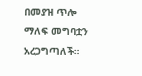በመያዝ ጥሎ ማለፍ መግባቷን አረጋግጣለች።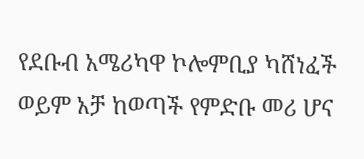የደቡብ አሜሪካዋ ኮሎምቢያ ካሸነፈች ወይም አቻ ከወጣች የምድቡ መሪ ሆና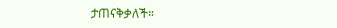ታጠናቅቃለች።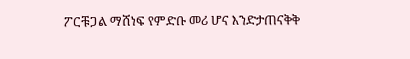ፖርቹጋል ማሸነፍ የምድቡ መሪ ሆና እንድታጠናቅቅ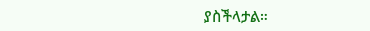ያስችላታል።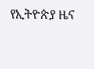የኢትዮጵያ ዜና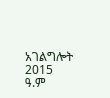አገልግሎት
2015
ዓ.ም